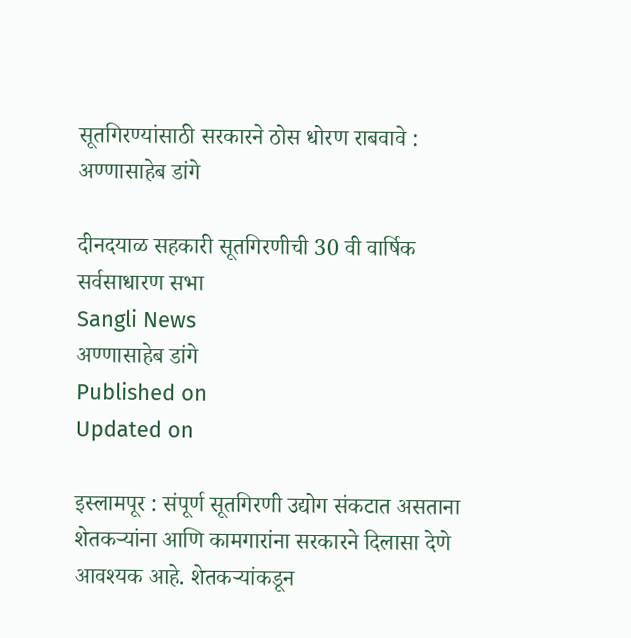सूतगिरण्यांसाठी सरकारने ठोस धोरण राबवावे : अण्णासाहेब डांगे

दीनदयाळ सहकारी सूतगिरणीची 30 वी वार्षिक सर्वसाधारण सभा
Sangli News
अण्णासाहेब डांगे
Published on
Updated on

इस्लामपूर : संपूर्ण सूतगिरणी उद्योग संकटात असताना शेतकर्‍यांना आणि कामगारांना सरकारने दिलासा देणे आवश्यक आहे. शेतकर्‍यांकडून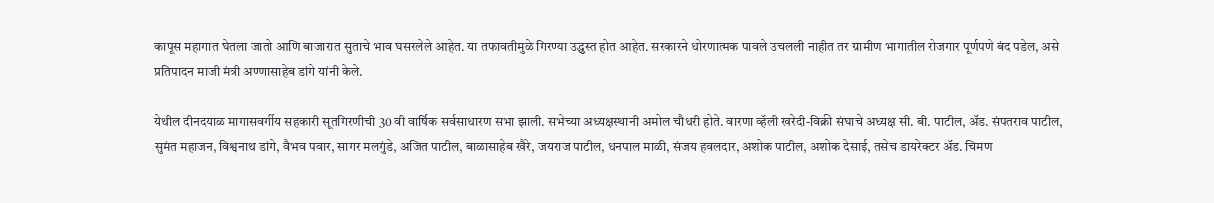कापूस महागात घेतला जातो आणि बाजारात सुताचे भाव घसरलेले आहेत. या तफावतीमुळे गिरण्या उद्ध्वस्त होत आहेत. सरकारने धोरणात्मक पावले उचलली नाहीत तर ग्रामीण भागातील रोजगार पूर्णपणे बंद पडेल, असे प्रतिपादन माजी मंत्री अण्णासाहेब डांगे यांनी केले.

येथील दीनदयाळ मागासवर्गीय सहकारी सूतगिरणीची 30 वी वार्षिक सर्वसाधारण सभा झाली. सभेच्या अध्यक्षस्थानी अमोल चौधरी होते. वारणा व्हॅली खरेदी-विक्री संघाचे अध्यक्ष सी. बी. पाटील, अ‍ॅड. संपतराव पाटील, सुमंत महाजन, विश्वनाथ डांगे, वैभव पवार, सागर मलगुंडे, अजित पाटील, बाळासाहेब खैरे, जयराज पाटील, धनपाल माळी, संजय हवलदार, अशोक पाटील, अशोक देसाई, तसेच डायरेक्टर अ‍ॅड. चिमण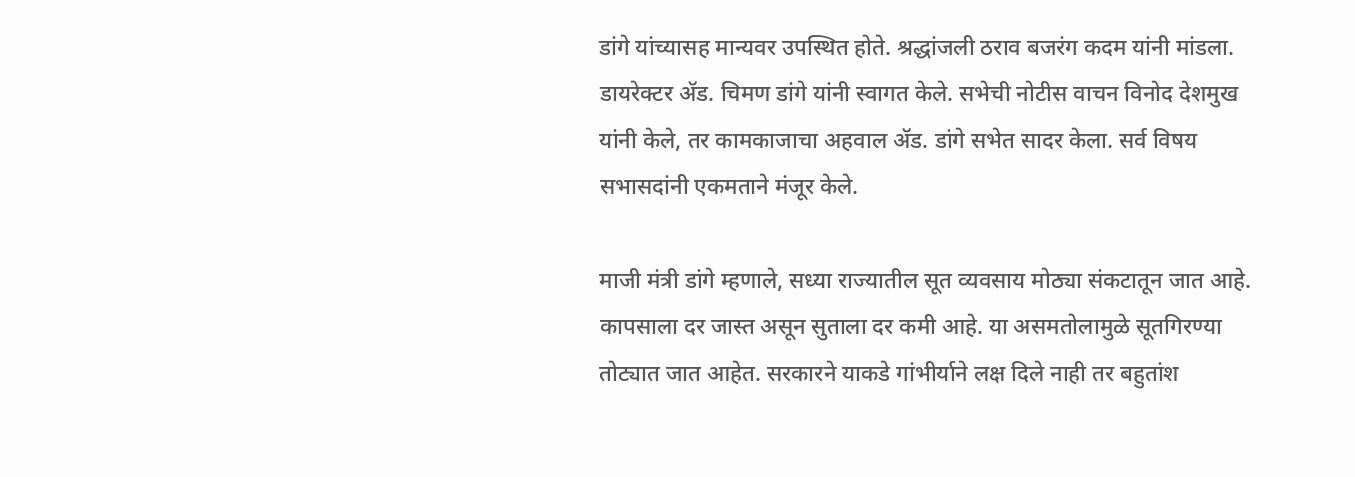डांगे यांच्यासह मान्यवर उपस्थित होते. श्रद्धांजली ठराव बजरंग कदम यांनी मांडला. डायरेक्टर अ‍ॅड. चिमण डांगे यांनी स्वागत केले. सभेची नोटीस वाचन विनोद देशमुख यांनी केले, तर कामकाजाचा अहवाल अ‍ॅड. डांगे सभेत सादर केला. सर्व विषय सभासदांनी एकमताने मंजूर केले.

माजी मंत्री डांगे म्हणाले, सध्या राज्यातील सूत व्यवसाय मोठ्या संकटातून जात आहे. कापसाला दर जास्त असून सुताला दर कमी आहे. या असमतोलामुळे सूतगिरण्या तोट्यात जात आहेत. सरकारने याकडे गांभीर्याने लक्ष दिले नाही तर बहुतांश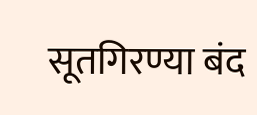सूतगिरण्या बंद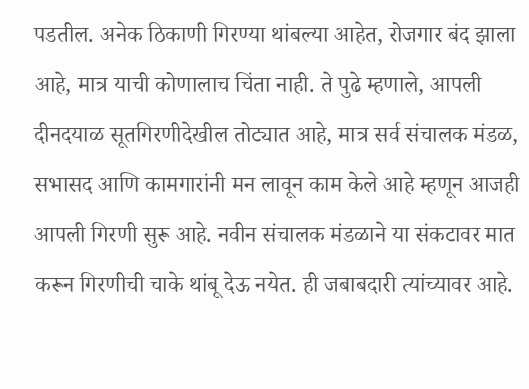पडतील. अनेक ठिकाणी गिरण्या थांबल्या आहेत, रोजगार बंद झाला आहे, मात्र याची कोणालाच चिंता नाही. ते पुढे म्हणाले, आपली दीनदयाळ सूतगिरणीदेखील तोट्यात आहे, मात्र सर्व संचालक मंडळ, सभासद आणि कामगारांनी मन लावून काम केले आहे म्हणून आजही आपली गिरणी सुरू आहे. नवीन संचालक मंडळाने या संकटावर मात करून गिरणीची चाके थांबू देऊ नयेत. ही जबाबदारी त्यांच्यावर आहे.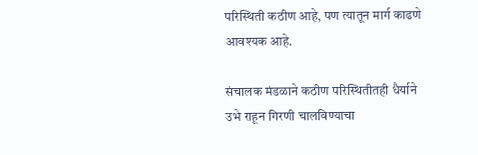परिस्थिती कठीण आहे, पण त्यातून मार्ग काढणे आवश्यक आहे.

संचालक मंडळाने कठीण परिस्थितीतही धैर्याने उभे राहून गिरणी चालविण्याचा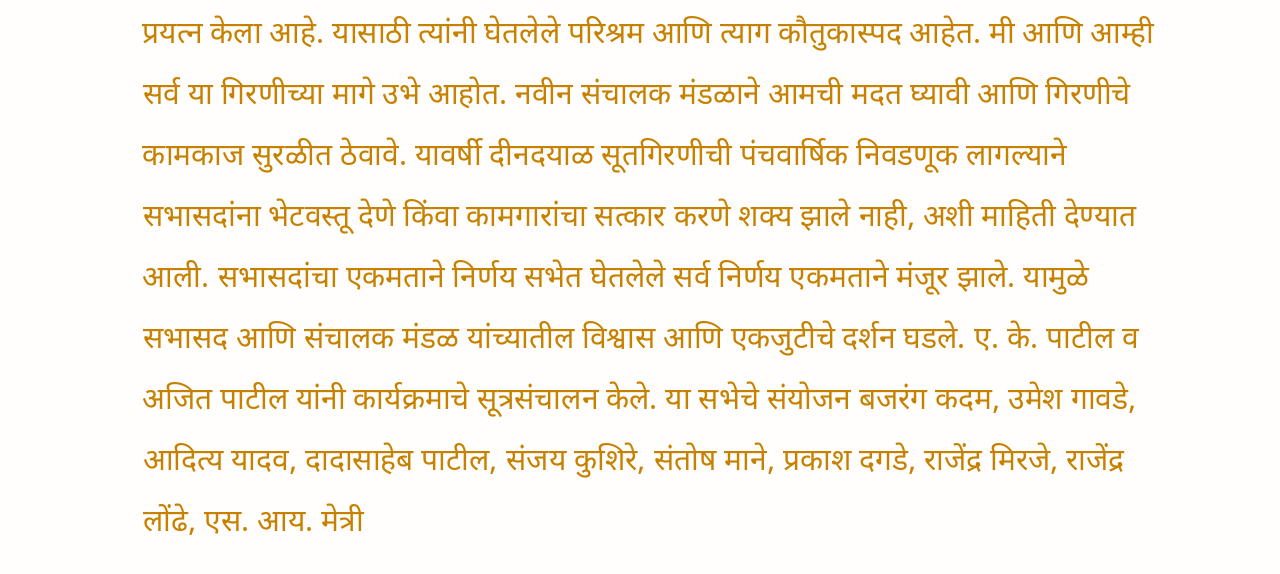प्रयत्न केला आहे. यासाठी त्यांनी घेतलेले परिश्रम आणि त्याग कौतुकास्पद आहेत. मी आणि आम्ही सर्व या गिरणीच्या मागे उभे आहोत. नवीन संचालक मंडळाने आमची मदत घ्यावी आणि गिरणीचे कामकाज सुरळीत ठेवावे. यावर्षी दीनदयाळ सूतगिरणीची पंचवार्षिक निवडणूक लागल्याने सभासदांना भेटवस्तू देणे किंवा कामगारांचा सत्कार करणे शक्य झाले नाही, अशी माहिती देण्यात आली. सभासदांचा एकमताने निर्णय सभेत घेतलेले सर्व निर्णय एकमताने मंजूर झाले. यामुळे सभासद आणि संचालक मंडळ यांच्यातील विश्वास आणि एकजुटीचे दर्शन घडले. ए. के. पाटील व अजित पाटील यांनी कार्यक्रमाचे सूत्रसंचालन केले. या सभेचे संयोजन बजरंग कदम, उमेश गावडे, आदित्य यादव, दादासाहेब पाटील, संजय कुशिरे, संतोष माने, प्रकाश दगडे, राजेंद्र मिरजे, राजेंद्र लोंढे, एस. आय. मेत्री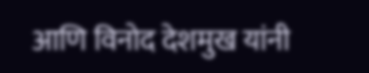आणि विनोद देशमुख यांनी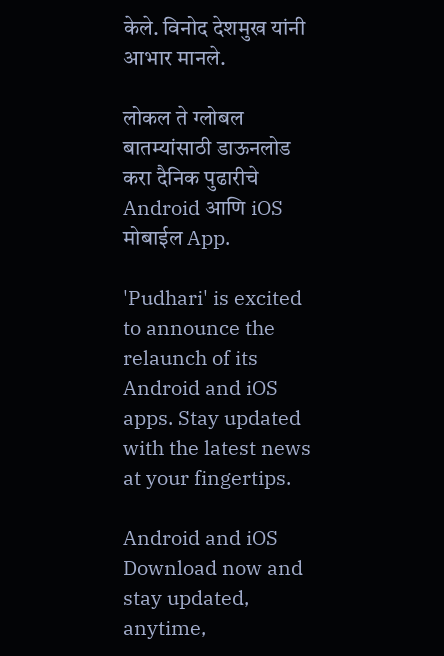केले. विनोद देशमुख यांनी आभार मानले.

लोकल ते ग्लोबल बातम्यांसाठी डाऊनलोड करा दैनिक पुढारीचे Android आणि iOS मोबाईल App.

'Pudhari' is excited to announce the relaunch of its Android and iOS apps. Stay updated with the latest news at your fingertips.

Android and iOS Download now and stay updated, anytime,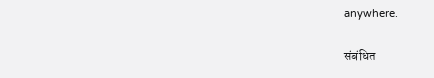anywhere.

संबंधित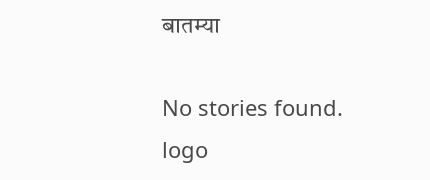बातम्या

No stories found.
logo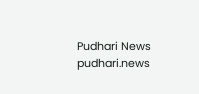Pudhari News
pudhari.news